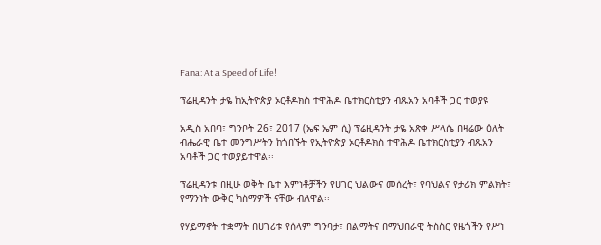Fana: At a Speed of Life!

ፕሬዚዳንት ታዬ ከኢትዮጵያ ኦርቶዶክስ ተዋሕዶ ቤተክርስቲያን ብጹአን አባቶች ጋር ተወያዩ

አዲስ አበባ፣ ግንቦት 26፣ 2017 (ኤፍ ኤም ሲ) ፕሬዚዳንት ታዬ አጽቀ ሥላሴ በዛሬው ዕለት ብሔራዊ ቤተ መንግሥትን ከጎበኙት የኢትዮጵያ ኦርቶዶክስ ተዋሕዶ ቤተክርስቲያን ብጹአን አባቶች ጋር ተወያይተዋል፡፡

ፕሬዚዳንቱ በዚሁ ወቅት ቤተ እምነቶቻችን የሀገር ህልውና መሰረት፣ የባህልና የታሪክ ምልክት፣ የማንነት ውቅር ካስማዎች ናቸው ብለዋል፡፡

የሃይማኖት ተቋማት በሀገሪቱ የሰላም ግንባታ፣ በልማትና በማህበራዊ ትስስር የዜጎችን የሥነ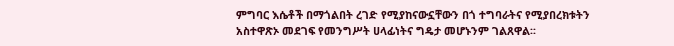ምግባር እሴቶች በማጎልበት ረገድ የሚያከናውኗቸውን በጎ ተግባራትና የሚያበረክቱትን አስተዋጽኦ መደገፍ የመንግሥት ሀላፊነትና ግዴታ መሆኑንም ገልጸዋል፡፡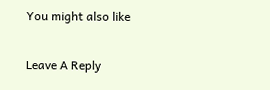You might also like

Leave A Reply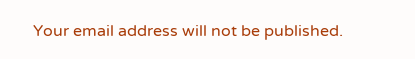Your email address will not be published.